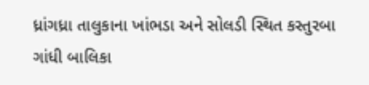ધ્રાંગધ્રા તાલુકાના ખાંભડા અને સોલડી સ્થિત કસ્તુરબા ગાંધી બાલિકા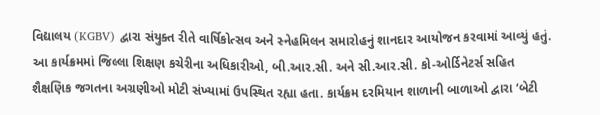વિદ્યાલય (KGBV) દ્વારા સંયુક્ત રીતે વાર્ષિકોત્સવ અને સ્નેહમિલન સમારોહનું શાનદાર આયોજન કરવામાં આવ્યું હતું.
આ કાર્યક્રમમાં જિલ્લા શિક્ષણ કચેરીના અધિકારીઓ, બી.આર.સી. અને સી.આર.સી. કો-ઓર્ડિનેટર્સ સહિત શૈક્ષણિક જગતના અગ્રણીઓ મોટી સંખ્યામાં ઉપસ્થિત રહ્યા હતા. કાર્યક્રમ દરમિયાન શાળાની બાળાઓ દ્વારા ‘બેટી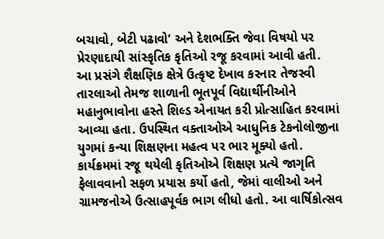બચાવો, બેટી પઢાવો’ અને દેશભક્તિ જેવા વિષયો પર પ્રેરણાદાયી સાંસ્કૃતિક કૃતિઓ રજૂ કરવામાં આવી હતી.
આ પ્રસંગે શૈક્ષણિક ક્ષેત્રે ઉત્કૃષ્ટ દેખાવ કરનાર તેજસ્વી તારલાઓ તેમજ શાળાની ભૂતપૂર્વ વિદ્યાર્થીનીઓને મહાનુભાવોના હસ્તે શિલ્ડ એનાયત કરી પ્રોત્સાહિત કરવામાં આવ્યા હતા. ઉપસ્થિત વક્તાઓએ આધુનિક ટેકનોલોજીના યુગમાં કન્યા શિક્ષણના મહત્વ પર ભાર મૂક્યો હતો.
કાર્યક્રમમાં રજૂ થયેલી કૃતિઓએ શિક્ષણ પ્રત્યે જાગૃતિ ફેલાવવાનો સફળ પ્રયાસ કર્યો હતો, જેમાં વાલીઓ અને ગ્રામજનોએ ઉત્સાહપૂર્વક ભાગ લીધો હતો. આ વાર્ષિકોત્સવ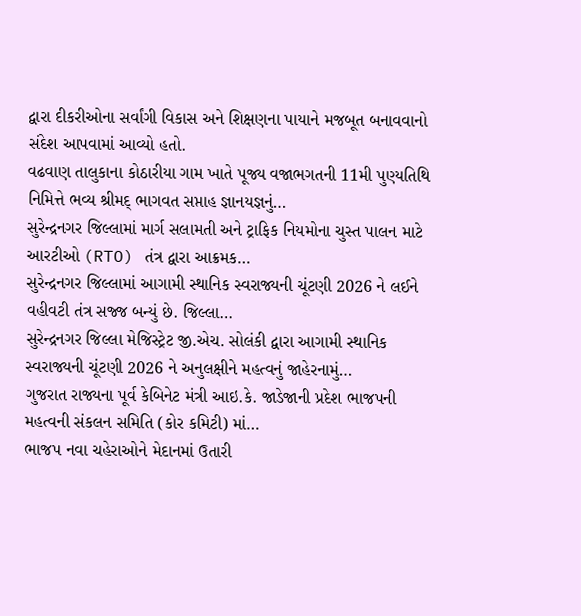દ્વારા દીકરીઓના સર્વાંગી વિકાસ અને શિક્ષણના પાયાને મજબૂત બનાવવાનો સંદેશ આપવામાં આવ્યો હતો.
વઢવાણ તાલુકાના કોઠારીયા ગામ ખાતે પૂજ્ય વજાભગતની 11મી પુણ્યતિથિ નિમિત્તે ભવ્ય શ્રીમદ્ ભાગવત સપ્તાહ જ્ઞાનયજ્ઞનું…
સુરેન્દ્રનગર જિલ્લામાં માર્ગ સલામતી અને ટ્રાફિક નિયમોના ચુસ્ત પાલન માટે આરટીઓ (RTO) તંત્ર દ્વારા આક્રમક…
સુરેન્દ્રનગર જિલ્લામાં આગામી સ્થાનિક સ્વરાજ્યની ચૂંટણી 2026 ને લઈને વહીવટી તંત્ર સજ્જ બન્યું છે. જિલ્લા…
સુરેન્દ્રનગર જિલ્લા મેજિસ્ટ્રેટ જી.એચ. સોલંકી દ્વારા આગામી સ્થાનિક સ્વરાજ્યની ચૂંટણી 2026 ને અનુલક્ષીને મહત્વનું જાહેરનામું…
ગુજરાત રાજ્યના પૂર્વ કેબિનેટ મંત્રી આઇ.કે. જાડેજાની પ્રદેશ ભાજપની મહત્વની સંકલન સમિતિ (કોર કમિટી) માં…
ભાજપ નવા ચહેરાઓને મેદાનમાં ઉતારી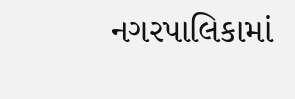નગરપાલિકામાં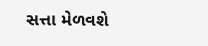સત્તા મેળવશે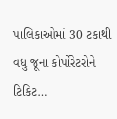પાલિકાઓમાં 30 ટકાથી વધુ જૂના કોર્પોરેટરોને ટિકિટ…